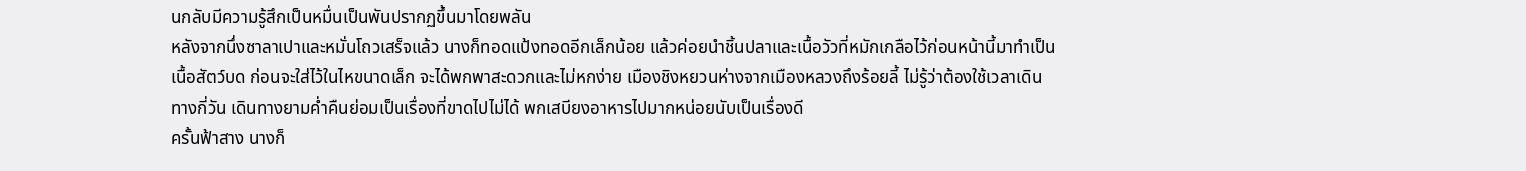นกลับมีความรู้สึกเป็นหมื่นเป็นพันปรากฏขึ้นมาโดยพลัน
หลังจากนึ่งซาลาเปาและหมั่นโถวเสร็จแล้ว นางก็ทอดแป้งทอดอีกเล็กน้อย แล้วค่อยนำชิ้นปลาและเนื้อวัวที่หมักเกลือไว้ก่อนหน้านี้มาทำเป็นเนื้อสัตว์บด ก่อนจะใส่ไว้ในไหขนาดเล็ก จะได้พกพาสะดวกและไม่หกง่าย เมืองชิงหยวนห่างจากเมืองหลวงถึงร้อยลี้ ไม่รู้ว่าต้องใช้เวลาเดินทางกี่วัน เดินทางยามค่ำคืนย่อมเป็นเรื่องที่ขาดไปไม่ได้ พกเสบียงอาหารไปมากหน่อยนับเป็นเรื่องดี
ครั้นฟ้าสาง นางก็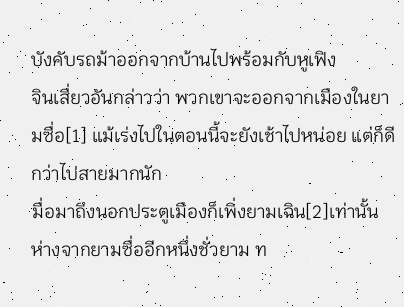บังคับรถม้าออกจากบ้านไปพร้อมกับหูเฟิง
จินเสี่ยวอันกล่าวว่า พวกเขาจะออกจากเมืองในยามซื่อ[1] แม้เร่งไปในตอนนี้จะยังเช้าไปหน่อย แต่ก็ดีกว่าไปสายมากนัก
มื่อมาถึงนอกประตูเมืองก็เพิ่งยามเฉิน[2]เท่านั้น ห่างจากยามซื่ออีกหนึ่งชั่วยาม ท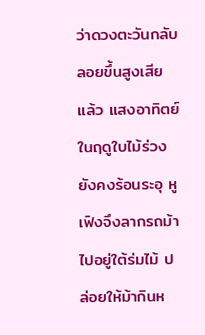ว่าดวงตะวันกลับลอยขึ้นสูงเสียแล้ว แสงอาทิตย์ในฤดูใบไม้ร่วงยังคงร้อนระอุ หูเฟิงจึงลากรถม้าไปอยู่ใต้ร่มไม้ ปล่อยให้ม้ากินห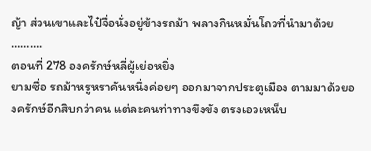ญ้า ส่วนเขาและไป๋จื่อนั่งอยู่ข้างรถม้า พลางกินหมั่นโถวที่นำมาด้วย
……….
ตอนที่ 278 องครักษ์หลี่ผู้เย่อหยิ่ง
ยามซื่อ รถม้าหรูหราคันหนึ่งค่อยๆ ออกมาจากประตูเมือง ตามมาด้วยองครักษ์อีกสิบกว่าคน แต่ละคนท่าทางขึงขัง ตรงเอวเหน็บ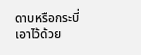ดาบหรือกระบี่เอาไว้ด้วย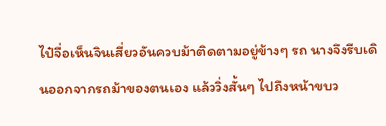ไป๋จื่อเห็นจินเสี่ยวอันควบม้าติดตามอยู่ข้างๆ รถ นางจึงรีบเดินออกจากรถม้าของตนเอง แล้ววิ่งสั้นๆ ไปถึงหน้าขบว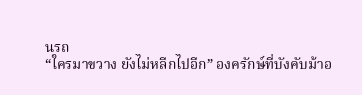นรถ
“ใครมาขวาง ยังไม่หลีกไปอีก” องครักษ์ที่บังคับม้าอ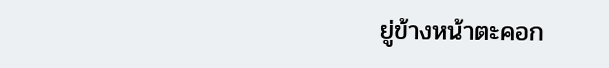ยู่ข้างหน้าตะคอก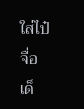ใส่ไป๋จื่อ
เด็